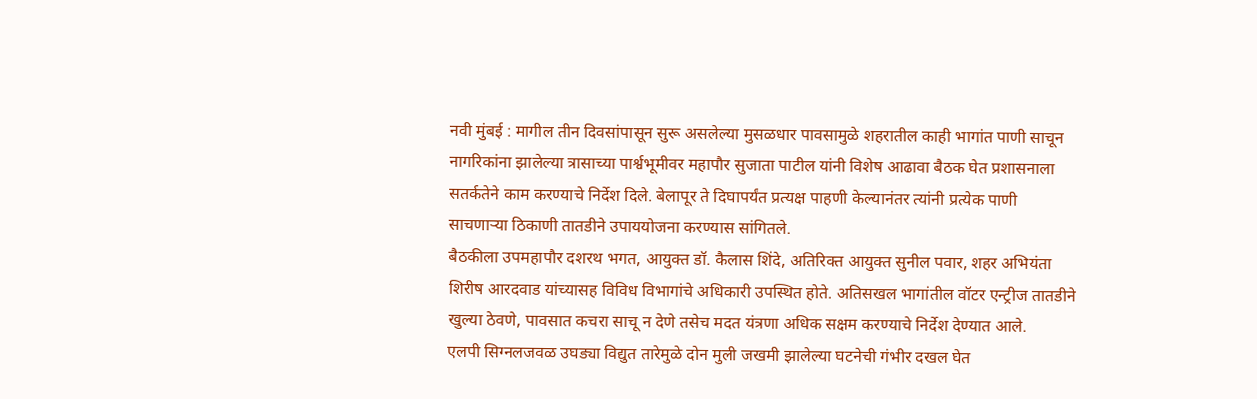नवी मुंबई : मागील तीन दिवसांपासून सुरू असलेल्या मुसळधार पावसामुळे शहरातील काही भागांत पाणी साचून नागरिकांना झालेल्या त्रासाच्या पार्श्वभूमीवर महापौर सुजाता पाटील यांनी विशेष आढावा बैठक घेत प्रशासनाला सतर्कतेने काम करण्याचे निर्देश दिले. बेलापूर ते दिघापर्यंत प्रत्यक्ष पाहणी केल्यानंतर त्यांनी प्रत्येक पाणी साचणाऱ्या ठिकाणी तातडीने उपाययोजना करण्यास सांगितले.
बैठकीला उपमहापौर दशरथ भगत, आयुक्त डॉ. कैलास शिंदे, अतिरिक्त आयुक्त सुनील पवार, शहर अभियंता शिरीष आरदवाड यांच्यासह विविध विभागांचे अधिकारी उपस्थित होते. अतिसखल भागांतील वॉटर एन्ट्रीज तातडीने खुल्या ठेवणे, पावसात कचरा साचू न देणे तसेच मदत यंत्रणा अधिक सक्षम करण्याचे निर्देश देण्यात आले.
एलपी सिग्नलजवळ उघड्या विद्युत तारेमुळे दोन मुली जखमी झालेल्या घटनेची गंभीर दखल घेत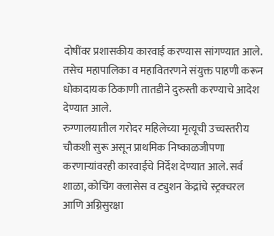दोषींवर प्रशासकीय कारवाई करण्यास सांगण्यात आले. तसेच महापालिका व महावितरणने संयुक्त पाहणी करून धोकादायक ठिकाणी तातडीने दुरुस्ती करण्याचे आदेश देण्यात आले.
रुग्णालयातील गरोदर महिलेच्या मृत्यूची उच्चस्तरीय चौकशी सुरू असून प्राथमिक निष्काळजीपणा करणाऱ्यांवरही कारवाईचे निर्देश देण्यात आले. सर्व शाळा, कोचिंग क्लासेस व ट्युशन केंद्रांचे स्ट्रक्चरल आणि अग्निसुरक्षा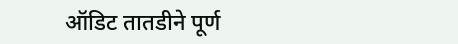ऑडिट तातडीने पूर्ण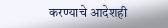करण्याचे आदेशही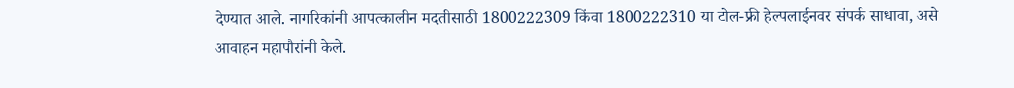देण्यात आले. नागरिकांनी आपत्कालीन मदतीसाठी 1800222309 किंवा 1800222310 या टोल-फ्री हेल्पलाईनवर संपर्क साधावा, असे आवाहन महापौरांनी केले.